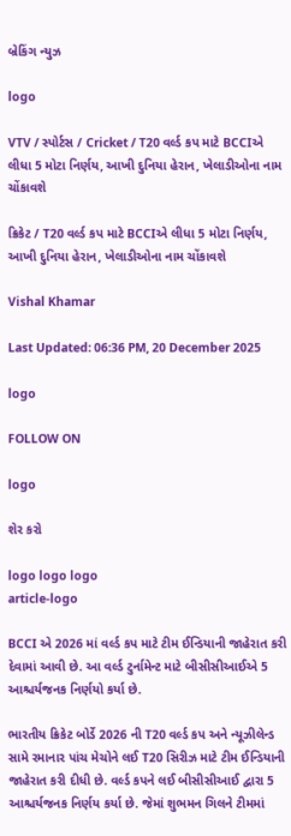બ્રેકિંગ ન્યુઝ

logo

VTV / સ્પોર્ટસ / Cricket / T20 વર્લ્ડ કપ માટે BCCIએ લીધા 5 મોટા નિર્ણય, આખી દુનિયા હેરાન, ખેલાડીઓના નામ ચોંકાવશે

ક્રિકેટ / T20 વર્લ્ડ કપ માટે BCCIએ લીધા 5 મોટા નિર્ણય, આખી દુનિયા હેરાન, ખેલાડીઓના નામ ચોંકાવશે

Vishal Khamar

Last Updated: 06:36 PM, 20 December 2025

logo

FOLLOW ON

logo

શેર કરો

logo logo logo
article-logo

BCCI એ 2026 માં વર્લ્ડ કપ માટે ટીમ ઈન્ડિયાની જાહેરાત કરી દેવામાં આવી છે. આ વર્લ્ડ ટુર્નામેન્ટ માટે બીસીસીઆઈએ 5 આશ્ચર્યજનક નિર્ણયો કર્યા છે.

ભારતીય ક્રિકેટ બોર્ડે 2026 ની T20 વર્લ્ડ કપ અને ન્યૂઝીલેન્ડ સામે રમાનાર પાંચ મેચોને લઈ T20 સિરીઝ માટે ટીમ ઈન્ડિયાની જાહેરાત કરી દીધી છે. વર્લ્ડ કપને લઈ બીસીસીઆઈ દ્વારા 5 આશ્ચર્યજનક નિર્ણય કર્યા છે. જેમાં શુભમન ગિલને ટીમમાં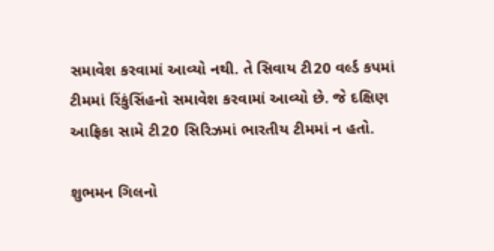સમાવેશ કરવામાં આવ્યો નથી. તે સિવાય ટી20 વર્લ્ડ કપમાં ટીમમાં રિંકુંસિંહનો સમાવેશ કરવામાં આવ્યો છે. જે દક્ષિણ આફ્રિકા સામે ટી20 સિરિઝમાં ભારતીય ટીમમાં ન હતો.

શુભમન ગિલનો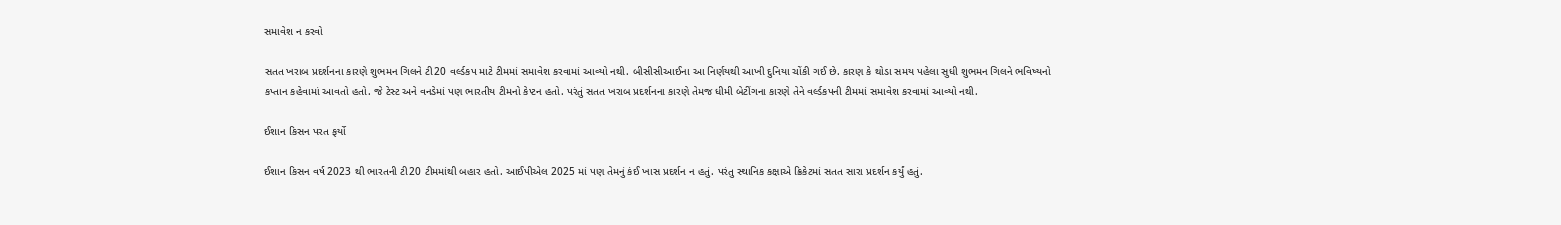સમાવેશ ન કરવો

સતત ખરાબ પ્રદર્શનના કારણે શુભમન ગિલને ટી20 વર્લ્ડકપ માટે ટીમમાં સમાવેશ કરવામાં આવ્યો નથી. બીસીસીઆઈના આ નિર્ણયથી આખી દુનિયા ચોંકી ગઈ છે. કારણ કે થોડા સમય પહેલા સુધી શુભમન ગિલને ભવિષ્યનો કપ્તાન કહેવામાં આવતો હતો. જે ટેસ્ટ અને વનડેમાં પણ ભારતીય ટીમનો કેપ્ટન હતો. પરંતું સતત ખરાબ પ્રદર્શનના કારણે તેમજ ધીમી બેટીંગના કારણે તેને વર્લ્ડકપની ટીમમાં સમાવેશ કરવામાં આવ્યો નથી.

ઈશાન કિસન પરત ફર્યો

ઈશાન કિસન વર્ષ 2023 થી ભારતની ટી20 ટીમમાંથી બહાર હતો. આઈપીએલ 2025 માં પણ તેમનું કંઈ ખાસ પ્રદર્શન ન હતું. પરંતુ સ્થાનિક કક્ષાએ ક્રિકેટમાં સતત સારા પ્રદર્શન કર્યું હતું.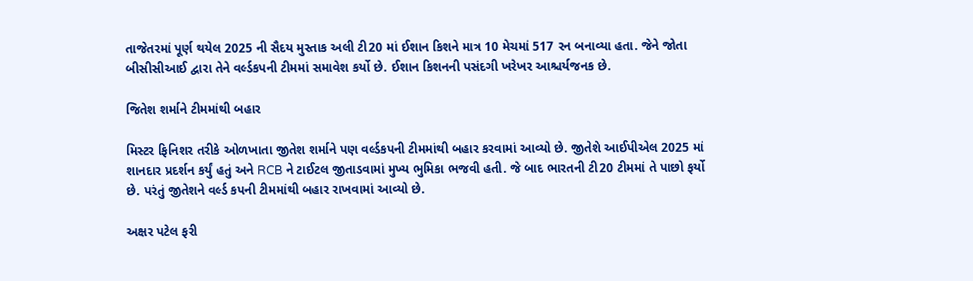તાજેતરમાં પૂર્ણ થયેલ 2025 ની સૈદય મુસ્તાક અલી ટી20 માં ઈશાન કિશને માત્ર 10 મેચમાં 517 રન બનાવ્યા હતા. જેને જોતા બીસીસીઆઈ દ્વારા તેને વર્લ્ડકપની ટીમમાં સમાવેશ કર્યો છે. ઈશાન કિશનની પસંદગી ખરેખર આશ્ચર્યજનક છે.

જિતેશ શર્માને ટીમમાંથી બહાર

મિસ્ટર ફિનિશર તરીકે ઓળખાતા જીતેશ શર્માને પણ વર્લ્ડકપની ટીમમાંથી બહાર કરવામાં આવ્યો છે. જીતેશે આઈપીએલ 2025 માં શાનદાર પ્રદર્શન કર્યું હતું અને RCB ને ટાઈટલ જીતાડવામાં મુખ્ય ભુમિકા ભજવી હતી. જે બાદ ભારતની ટી20 ટીમમાં તે પાછો ફર્યો છે. પરંતું જીતેશને વર્લ્ડ કપની ટીમમાંથી બહાર રાખવામાં આવ્યો છે.

અક્ષર પટેલ ફરી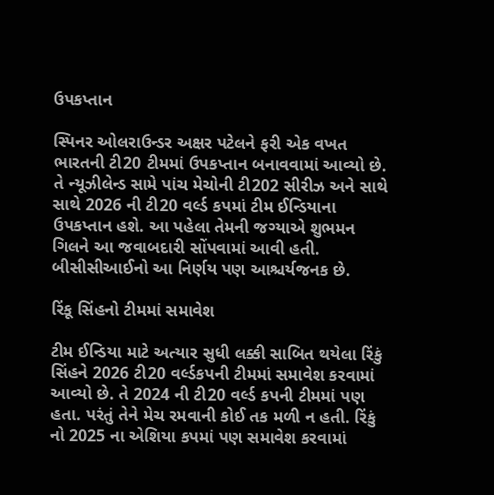ઉપકપ્તાન

સ્પિનર ઓલરાઉન્ડર અક્ષર પટેલને ફરી એક વખત ભારતની ટી20 ટીમમાં ઉપકપ્તાન બનાવવામાં આવ્યો છે. તે ન્યૂઝીલેન્ડ સામે પાંચ મેચોની ટી202 સીરીઝ અને સાથે સાથે 2026 ની ટી20 વર્લ્ડ કપમાં ટીમ ઈન્ડિયાના ઉપકપ્તાન હશે. આ પહેલા તેમની જગ્યાએ શુભમન ગિલને આ જવાબદારી સોંપવામાં આવી હતી. બીસીસીઆઈનો આ નિર્ણય પણ આશ્ચર્યજનક છે.

રિંકૂ સિંહનો ટીમમાં સમાવેશ

ટીમ ઈન્ડિયા માટે અત્યાર સુધી લક્કી સાબિત થયેલા રિંકું સિંહને 2026 ટી20 વર્લ્ડકપની ટીમમાં સમાવેશ કરવામાં આવ્યો છે. તે 2024 ની ટી20 વર્લ્ડ કપની ટીમમાં પણ હતા. પરંતું તેને મેચ રમવાની કોઈ તક મળી ન હતી. રિંકું નો 2025 ના એશિયા કપમાં પણ સમાવેશ કરવામાં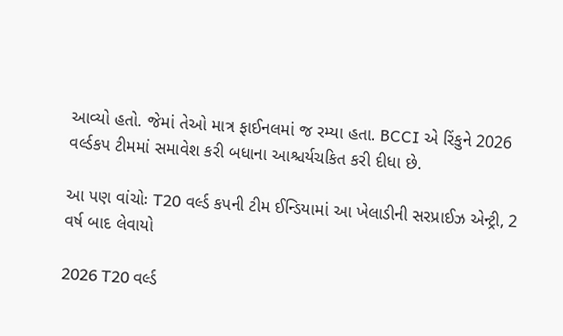આવ્યો હતો. જેમાં તેઓ માત્ર ફાઈનલમાં જ રમ્યા હતા. BCCI એ રિંકુને 2026 વર્લ્ડકપ ટીમમાં સમાવેશ કરી બધાના આશ્ચર્યચકિત કરી દીધા છે.

આ પણ વાંચોઃ T20 વર્લ્ડ કપની ટીમ ઈન્ડિયામાં આ ખેલાડીની સરપ્રાઈઝ એન્ટ્રી, 2 વર્ષ બાદ લેવાયો

2026 T20 વર્લ્ડ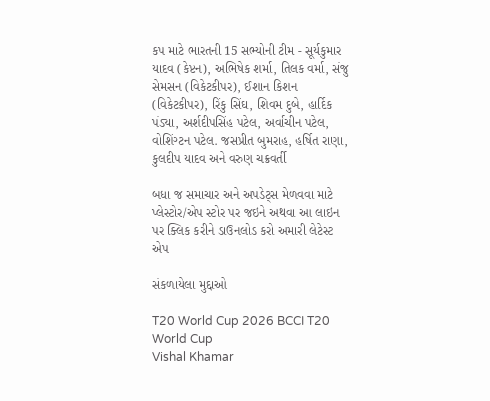કપ માટે ભારતની 15 સભ્યોની ટીમ - સૂર્યકુમાર યાદવ (કેપ્ટન), અભિષેક શર્મા, તિલક વર્મા, સંજુ સેમસન (વિકેટકીપર), ઈશાન કિશન (વિકેટકીપર), રિંકુ સિંઘ, શિવમ દુબે, હાર્દિક પંડ્યા, અર્શદીપસિંહ પટેલ, અર્વાચીન પટેલ, વોશિંગ્ટન પટેલ. જસપ્રીત બુમરાહ, હર્ષિત રાણા, કુલદીપ યાદવ અને વરુણ ચક્રવર્તી

બધા જ સમાચાર અને અપડેટ્સ મેળવવા માટે પ્લેસ્ટોર/એપ સ્ટોર પર જઇને અથવા આ લાઇન પર ક્લિક કરીને ડાઉનલોડ કરો અમારી લેટેસ્ટ એપ

સંકળાયેલા મુદ્દાઓ

T20 World Cup 2026 BCCI T20 World Cup
Vishal Khamar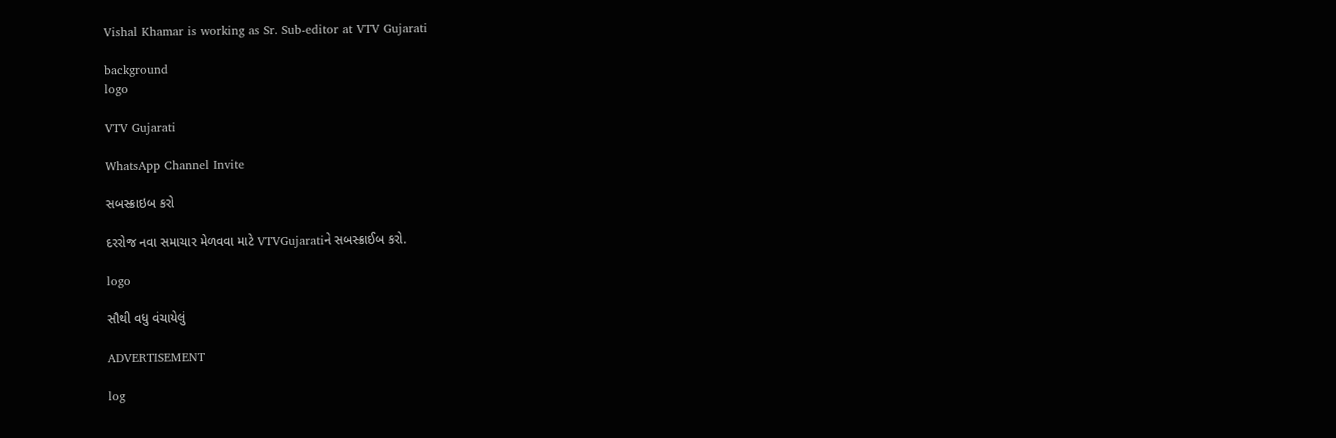Vishal Khamar is working as Sr. Sub-editor at VTV Gujarati

background
logo

VTV Gujarati

WhatsApp Channel Invite

સબસ્ક્રાઇબ કરો

દરરોજ નવા સમાચાર મેળવવા માટે VTVGujaratiને સબસ્ક્રાઈબ કરો.

logo

સૌથી વધુ વંચાયેલું

ADVERTISEMENT

log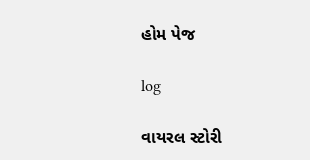હોમ પેજ

log

વાયરલ સ્ટોરી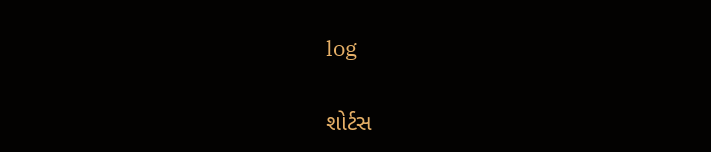log

શોર્ટસ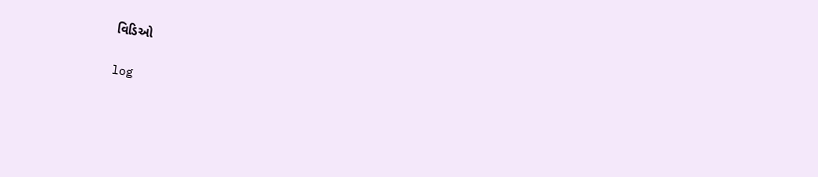વિડિઓ

log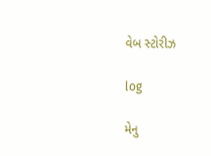વેબ સ્ટોરીઝ

log

મેનુ